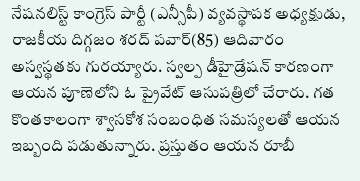నేషనలిస్ట్ కాంగ్రెస్ పార్టీ (ఎన్సీపీ) వ్యవస్థాపక అధ్యక్షుడు, రాజకీయ దిగ్గజం శరద్ పవార్(85) ఆదివారం అస్వస్థతకు గురయ్యారు. స్వల్ప డీహైడ్రేషన్ కారణంగా ఆయన పూణెలోని ఓ ప్రైవేట్ ఆసుపత్రిలో చేరారు. గత కొంతకాలంగా శ్వాసకోశ సంబంధిత సమస్యలతో ఆయన ఇబ్బంది పడుతున్నారు. ప్రస్తుతం ఆయన రూబీ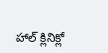హాల్ క్లినిక్లో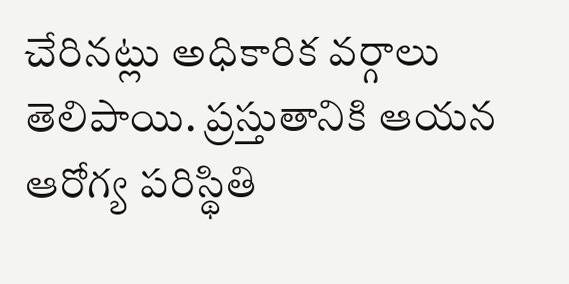చేరినట్లు అధికారిక వర్గాలు తెలిపాయి. ప్రస్తుతానికి ఆయన ఆరోగ్య పరిస్థితి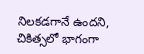నిలకడగానే ఉందని, చికిత్సలో భాగంగా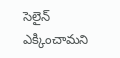సెలైన్ ఎక్కించామని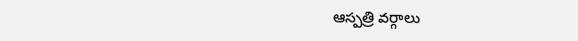ఆస్పత్రి వర్గాలు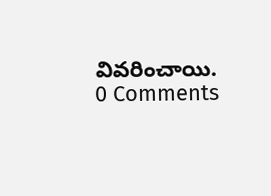వివరించాయి.
0 Comments